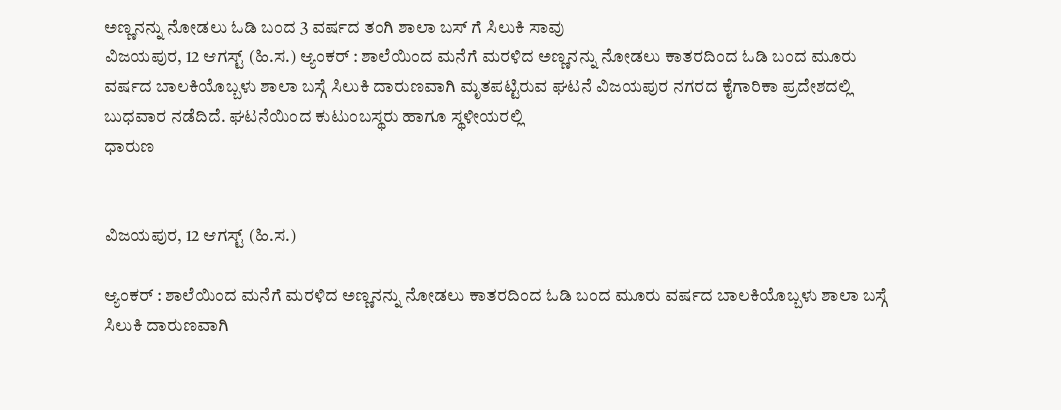ಅಣ್ಣನನ್ನು ನೋಡಲು ಓಡಿ ಬಂದ 3 ವರ್ಷದ ತಂಗಿ ಶಾಲಾ ಬಸ್ ಗೆ ಸಿಲುಕಿ ಸಾವು
ವಿಜಯಪುರ, 12 ಆಗಸ್ಟ್ (ಹಿ.ಸ.) ಆ್ಯಂಕರ್ : ಶಾಲೆಯಿಂದ ಮನೆಗೆ ಮರಳಿದ ಅಣ್ಣನನ್ನು ನೋಡಲು ಕಾತರದಿಂದ ಓಡಿ ಬಂದ ಮೂರು ವರ್ಷದ ಬಾಲಕಿಯೊಬ್ಬಳು ಶಾಲಾ ಬಸ್ಗೆ ಸಿಲುಕಿ ದಾರುಣವಾಗಿ ಮೃತಪಟ್ಟಿರುವ ಘಟನೆ ವಿಜಯಪುರ ನಗರದ ಕೈಗಾರಿಕಾ ಪ್ರದೇಶದಲ್ಲಿ ಬುಧವಾರ ನಡೆದಿದೆ. ಘಟನೆಯಿಂದ ಕುಟುಂಬಸ್ಥರು ಹಾಗೂ ಸ್ಥಳೀಯರಲ್ಲಿ
ಧಾರುಣ


ವಿಜಯಪುರ, 12 ಆಗಸ್ಟ್ (ಹಿ.ಸ.)

ಆ್ಯಂಕರ್ : ಶಾಲೆಯಿಂದ ಮನೆಗೆ ಮರಳಿದ ಅಣ್ಣನನ್ನು ನೋಡಲು ಕಾತರದಿಂದ ಓಡಿ ಬಂದ ಮೂರು ವರ್ಷದ ಬಾಲಕಿಯೊಬ್ಬಳು ಶಾಲಾ ಬಸ್ಗೆ ಸಿಲುಕಿ ದಾರುಣವಾಗಿ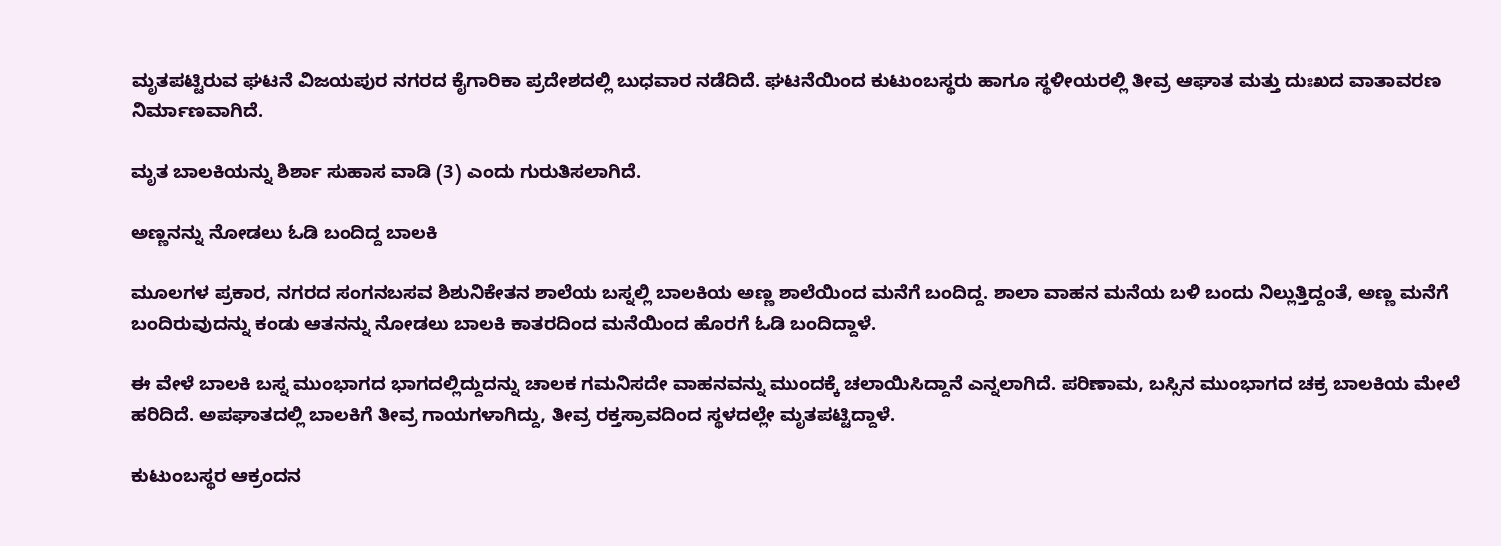ಮೃತಪಟ್ಟಿರುವ ಘಟನೆ ವಿಜಯಪುರ ನಗರದ ಕೈಗಾರಿಕಾ ಪ್ರದೇಶದಲ್ಲಿ ಬುಧವಾರ ನಡೆದಿದೆ. ಘಟನೆಯಿಂದ ಕುಟುಂಬಸ್ಥರು ಹಾಗೂ ಸ್ಥಳೀಯರಲ್ಲಿ ತೀವ್ರ ಆಘಾತ ಮತ್ತು ದುಃಖದ ವಾತಾವರಣ ನಿರ್ಮಾಣವಾಗಿದೆ.

ಮೃತ ಬಾಲಕಿಯನ್ನು ಶಿರ್ಶಾ ಸುಹಾಸ ವಾಡಿ (3) ಎಂದು ಗುರುತಿಸಲಾಗಿದೆ.

ಅಣ್ಣನನ್ನು ನೋಡಲು ಓಡಿ ಬಂದಿದ್ದ ಬಾಲಕಿ

ಮೂಲಗಳ ಪ್ರಕಾರ, ನಗರದ ಸಂಗನಬಸವ ಶಿಶುನಿಕೇತನ ಶಾಲೆಯ ಬಸ್ನಲ್ಲಿ ಬಾಲಕಿಯ ಅಣ್ಣ ಶಾಲೆಯಿಂದ ಮನೆಗೆ ಬಂದಿದ್ದ. ಶಾಲಾ ವಾಹನ ಮನೆಯ ಬಳಿ ಬಂದು ನಿಲ್ಲುತ್ತಿದ್ದಂತೆ, ಅಣ್ಣ ಮನೆಗೆ ಬಂದಿರುವುದನ್ನು ಕಂಡು ಆತನನ್ನು ನೋಡಲು ಬಾಲಕಿ ಕಾತರದಿಂದ ಮನೆಯಿಂದ ಹೊರಗೆ ಓಡಿ ಬಂದಿದ್ದಾಳೆ.

ಈ ವೇಳೆ ಬಾಲಕಿ ಬಸ್ನ ಮುಂಭಾಗದ ಭಾಗದಲ್ಲಿದ್ದುದನ್ನು ಚಾಲಕ ಗಮನಿಸದೇ ವಾಹನವನ್ನು ಮುಂದಕ್ಕೆ ಚಲಾಯಿಸಿದ್ದಾನೆ ಎನ್ನಲಾಗಿದೆ. ಪರಿಣಾಮ, ಬಸ್ಸಿನ ಮುಂಭಾಗದ ಚಕ್ರ ಬಾಲಕಿಯ ಮೇಲೆ ಹರಿದಿದೆ. ಅಪಘಾತದಲ್ಲಿ ಬಾಲಕಿಗೆ ತೀವ್ರ ಗಾಯಗಳಾಗಿದ್ದು, ತೀವ್ರ ರಕ್ತಸ್ರಾವದಿಂದ ಸ್ಥಳದಲ್ಲೇ ಮೃತಪಟ್ಟಿದ್ದಾಳೆ.

ಕುಟುಂಬಸ್ಥರ ಆಕ್ರಂದನ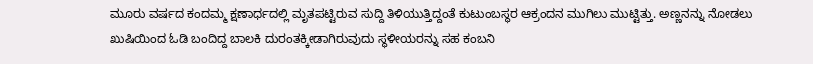ಮೂರು ವರ್ಷದ ಕಂದಮ್ಮ ಕ್ಷಣಾರ್ಧದಲ್ಲಿ ಮೃತಪಟ್ಟಿರುವ ಸುದ್ದಿ ತಿಳಿಯುತ್ತಿದ್ದಂತೆ ಕುಟುಂಬಸ್ಥರ ಆಕ್ರಂದನ ಮುಗಿಲು ಮುಟ್ಟಿತ್ತು. ಅಣ್ಣನನ್ನು ನೋಡಲು ಖುಷಿಯಿಂದ ಓಡಿ ಬಂದಿದ್ದ ಬಾಲಕಿ ದುರಂತಕ್ಕೀಡಾಗಿರುವುದು ಸ್ಥಳೀಯರನ್ನು ಸಹ ಕಂಬನಿ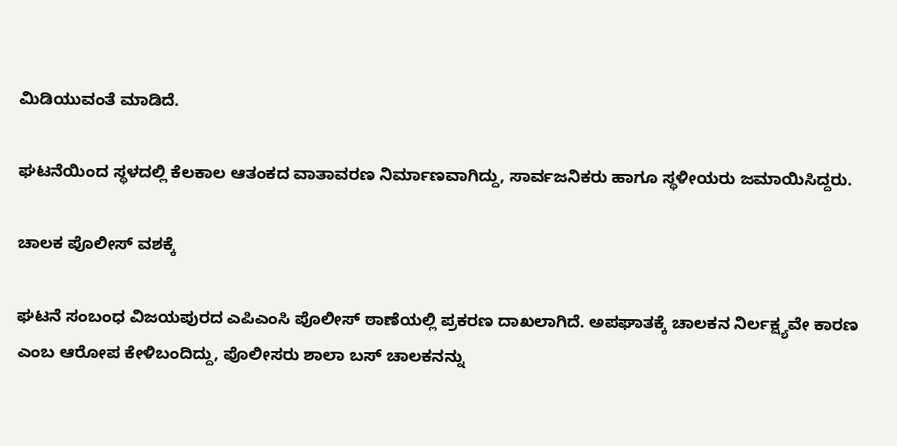ಮಿಡಿಯುವಂತೆ ಮಾಡಿದೆ.

ಘಟನೆಯಿಂದ ಸ್ಥಳದಲ್ಲಿ ಕೆಲಕಾಲ ಆತಂಕದ ವಾತಾವರಣ ನಿರ್ಮಾಣವಾಗಿದ್ದು, ಸಾರ್ವಜನಿಕರು ಹಾಗೂ ಸ್ಥಳೀಯರು ಜಮಾಯಿಸಿದ್ದರು.

ಚಾಲಕ ಪೊಲೀಸ್ ವಶಕ್ಕೆ

ಘಟನೆ ಸಂಬಂಧ ವಿಜಯಪುರದ ಎಪಿಎಂಸಿ ಪೊಲೀಸ್ ಠಾಣೆಯಲ್ಲಿ ಪ್ರಕರಣ ದಾಖಲಾಗಿದೆ. ಅಪಘಾತಕ್ಕೆ ಚಾಲಕನ ನಿರ್ಲಕ್ಷ್ಯವೇ ಕಾರಣ ಎಂಬ ಆರೋಪ ಕೇಳಿಬಂದಿದ್ದು, ಪೊಲೀಸರು ಶಾಲಾ ಬಸ್ ಚಾಲಕನನ್ನು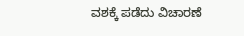ವಶಕ್ಕೆ ಪಡೆದು ವಿಚಾರಣೆ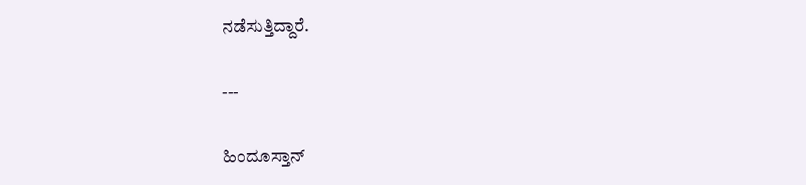ನಡೆಸುತ್ತಿದ್ದಾರೆ.

---

ಹಿಂದೂಸ್ತಾನ್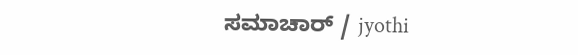ಸಮಾಚಾರ್ / jyothi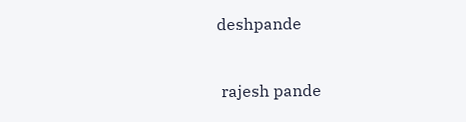deshpande


 rajesh pande